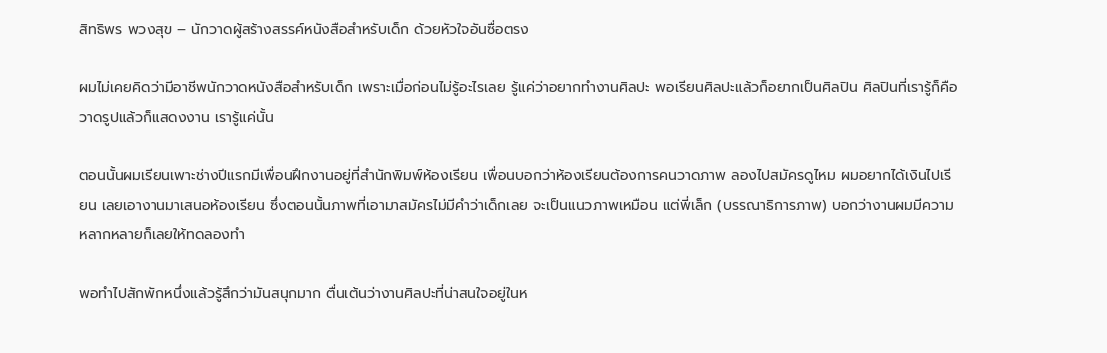สิทธิพร พวงสุข – นักวาดผู้สร้างสรรค์หนังสือสำหรับเด็ก ด้วยหัวใจอันซื่อตรง

ผมไม่เคยคิดว่ามีอาชีพนักวาดหนังสือสำหรับเด็ก เพราะเมื่อก่อนไม่รู้อะไรเลย รู้แค่ว่าอยากทำงานศิลปะ พอเรียนศิลปะแล้วก็อยากเป็นศิลปิน ศิลปินที่เรารู้ก็คือวาดรูปแล้วก็แสดงงาน เรารู้แค่นั้น

ตอนนั้นผมเรียนเพาะช่างปีแรกมีเพื่อนฝึกงานอยู่ที่สำนักพิมพ์ห้องเรียน เพื่อนบอกว่าห้องเรียนต้องการคนวาดภาพ ลองไปสมัครดูไหม ผมอยากได้เงินไปเรียน เลยเอางานมาเสนอห้องเรียน ซึ่งตอนนั้นภาพที่เอามาสมัครไม่มีคำว่าเด็กเลย จะเป็นแนวภาพเหมือน แต่พี่เล็ก (บรรณาธิการภาพ) บอกว่างานผมมีความหลากหลายก็เลยให้ทดลองทำ

พอทำไปสักพักหนึ่งแล้วรู้สึกว่ามันสนุกมาก ตื่นเต้นว่างานศิลปะที่น่าสนใจอยู่ในห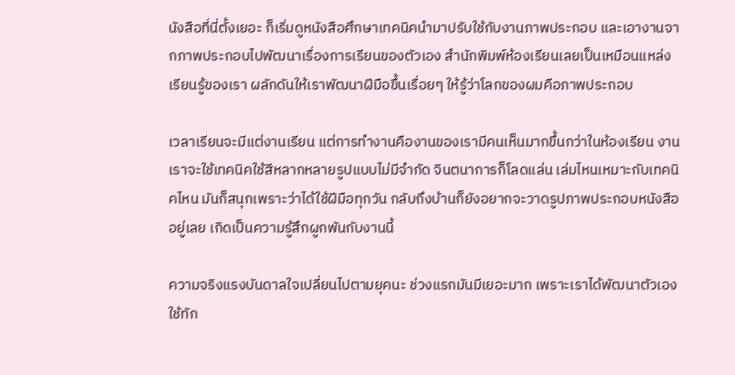นังสือที่นี่ตั้งเยอะ ก็เริ่มดูหนังสือศึกษาเทคนิคนำมาปรับใช้กับงานภาพประกอบ และเอางานจากภาพประกอบไปพัฒนาเรื่องการเรียนของตัวเอง สำนักพิมพ์ห้องเรียนเลยเป็นเหมือนแหล่งเรียนรู้ของเรา ผลักดันให้เราพัฒนาฝีมือขึ้นเรื่อยๆ ให้รู้ว่าโลกของผมคือภาพประกอบ

เวลาเรียนจะมีแต่งานเรียน แต่การทำงานคืองานของเรามีคนเห็นมากขึ้นกว่าในห้องเรียน งานเราจะใช้เทคนิคใช้สีหลากหลายรูปแบบไม่มีจำกัด จินตนาการก็โลดแล่น เล่มไหนเหมาะกับเทคนิคไหน มันก็สนุกเพราะว่าได้ใช้ฝีมือทุกวัน กลับถึงบ้านก็ยังอยากจะวาดรูปภาพประกอบหนังสืออยู่เลย เกิดเป็นความรู้สึกผูกพันกับงานนี้

ความจริงแรงบันดาลใจเปลี่ยนไปตามยุคนะ ช่วงแรกมันมีเยอะมาก เพราะเราได้พัฒนาตัวเอง ใช้ทัก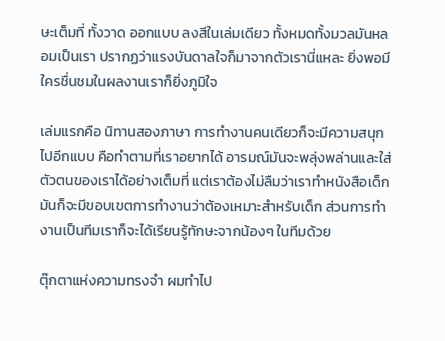ษะเต็มที่ ทั้งวาด ออกแบบ ลงสีในเล่มเดียว ทั้งหมดทั้งมวลมันหลอมเป็นเรา ปรากฏว่าแรงบันดาลใจก็มาจากตัวเรานี่แหละ ยิ่งพอมีใครชื่นชมในผลงานเราก็ยิ่งภูมิใจ

เล่มแรกคือ นิทานสองภาษา การทำงานคนเดียวก็จะมีความสนุกไปอีกแบบ คือทำตามที่เราอยากได้ อารมณ์มันจะพลุ่งพล่านและใส่ตัวตนของเราได้อย่างเต็มที่ แต่เราต้องไม่ลืมว่าเราทำหนังสือเด็ก มันก็จะมีขอบเขตการทำงานว่าต้องเหมาะสำหรับเด็ก ส่วนการทำงานเป็นทีมเราก็จะได้เรียนรู้ทักษะจากน้องๆ ในทีมด้วย

ตุ๊กตาแห่งความทรงจำ ผมทำไป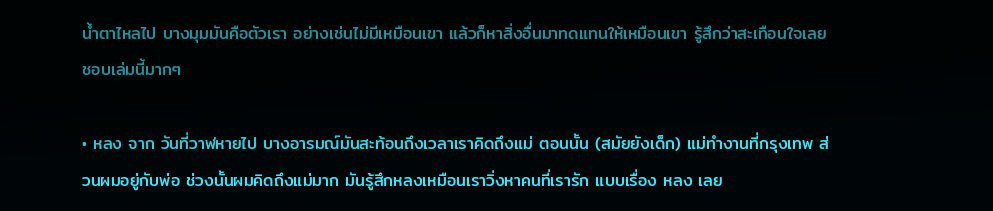น้ำตาไหลไป บางมุมมันคือตัวเรา อย่างเช่นไม่มีเหมือนเขา แล้วก็หาสิ่งอื่นมาทดแทนให้เหมือนเขา รู้สึกว่าสะเทือนใจเลยชอบเล่มนี้มากๆ

• หลง จาก วันที่วาฬหายไป บางอารมณ์มันสะท้อนถึงเวลาเราคิดถึงแม่ ตอนนั้น (สมัยยังเด็ก) แม่ทำงานที่กรุงเทพ ส่วนผมอยู่กับพ่อ ช่วงนั้นผมคิดถึงแม่มาก มันรู้สึกหลงเหมือนเราวิ่งหาคนที่เรารัก แบบเรื่อง หลง เลย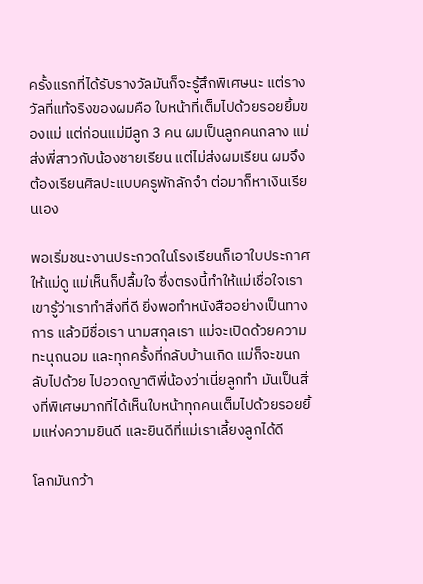ครั้งแรกที่ได้รับรางวัลมันก็จะรู้สึกพิเศษนะ แต่รางวัลที่แท้จริงของผมคือ ใบหน้าที่เต็มไปด้วยรอยยิ้มของแม่ แต่ก่อนแม่มีลูก 3 คน ผมเป็นลูกคนกลาง แม่ส่งพี่สาวกับน้องชายเรียน แต่ไม่ส่งผมเรียน ผมจึงต้องเรียนศิลปะแบบครูพักลักจำ ต่อมาก็หาเงินเรียนเอง

พอเริ่มชนะงานประกวดในโรงเรียนก็เอาใบประกาศให้แม่ดู แม่เห็นก็ปลื้มใจ ซึ่งตรงนี้ทำให้แม่เชื่อใจเรา เขารู้ว่าเราทำสิ่งที่ดี ยิ่งพอทำหนังสืออย่างเป็นทางการ แล้วมีชื่อเรา นามสกุลเรา แม่จะเปิดด้วยความทะนุถนอม และทุกครั้งที่กลับบ้านเกิด แม่ก็จะขนกลับไปด้วย ไปอวดญาติพี่น้องว่าเนี่ยลูกทำ มันเป็นสิ่งที่พิเศษมากที่ได้เห็นใบหน้าทุกคนเต็มไปด้วยรอยยิ้มแห่งความยินดี และยินดีที่แม่เราเลี้ยงลูกได้ดี

โลกมันกว้า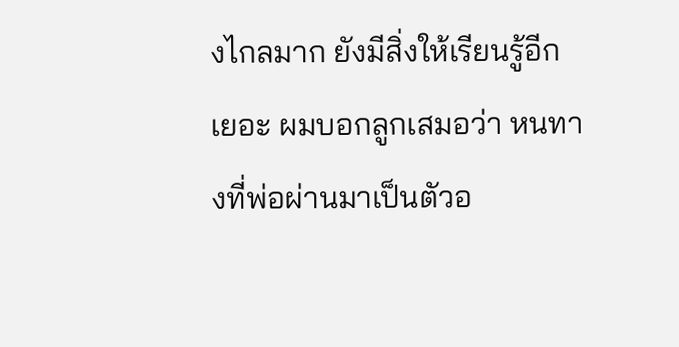งไกลมาก ยังมีสิ่งให้เรียนรู้อีกเยอะ ผมบอกลูกเสมอว่า หนทางที่พ่อผ่านมาเป็นตัวอ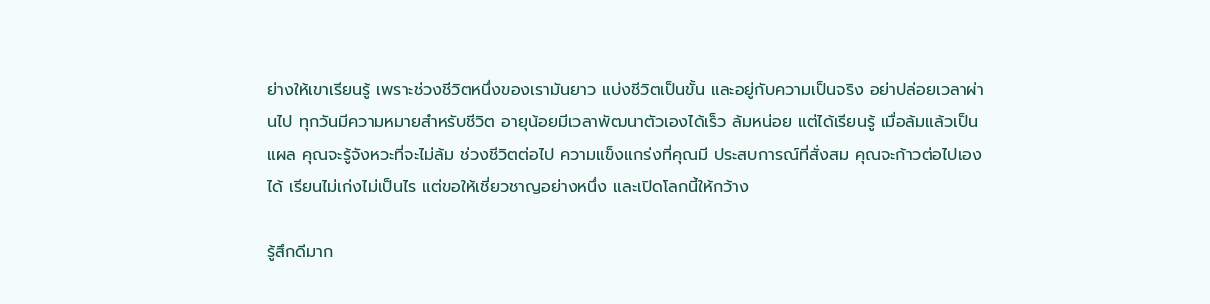ย่างให้เขาเรียนรู้ เพราะช่วงชีวิตหนึ่งของเรามันยาว แบ่งชีวิตเป็นขั้น และอยู่กับความเป็นจริง อย่าปล่อยเวลาผ่านไป ทุกวันมีความหมายสำหรับชีวิต อายุน้อยมีเวลาพัฒนาตัวเองได้เร็ว ล้มหน่อย แต่ได้เรียนรู้ เมื่อล้มแล้วเป็นแผล คุณจะรู้จังหวะที่จะไม่ล้ม ช่วงชีวิตต่อไป ความแข็งแกร่งที่คุณมี ประสบการณ์ที่สั่งสม คุณจะก้าวต่อไปเองได้ เรียนไม่เก่งไม่เป็นไร แต่ขอให้เชี่ยวชาญอย่างหนึ่ง และเปิดโลกนี้ให้กว้าง

รู้สึกดีมาก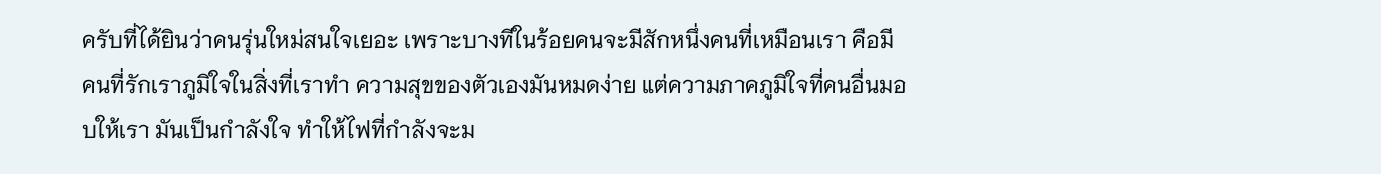ครับที่ได้ยินว่าคนรุ่นใหม่สนใจเยอะ เพราะบางทีในร้อยคนจะมีสักหนึ่งคนที่เหมือนเรา คือมีคนที่รักเราภูมิใจในสิ่งที่เราทำ ความสุขของตัวเองมันหมดง่าย แต่ความภาคภูมิใจที่คนอื่นมอบให้เรา มันเป็นกำลังใจ ทำให้ไฟที่กำลังจะม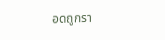อดถูกรา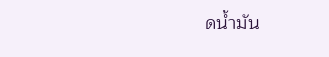ดน้ำมัน